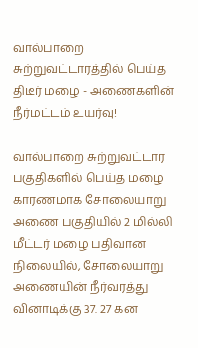வால்பாறை சுற்றுவட்டாரத்தில் பெய்த திடீர் மழை - அணைகளின் நீர்மட்டம் உயர்வு!

வால்பாறை சுற்றுவட்டார பகுதிகளில் பெய்த மழை காரணமாக சோலையாறு அணை பகுதியில் 2 மில்லி மீட்டர் மழை பதிவான நிலையில், சோலையாறு அணையின் நீர்வரத்து வினாடிக்கு 37. 27 கன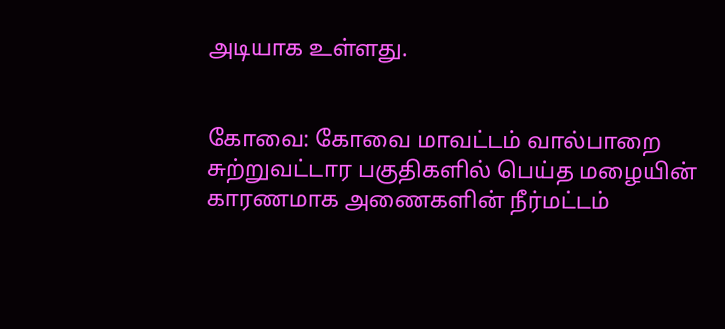அடியாக உள்ளது.


கோவை: கோவை மாவட்டம் வால்பாறை சுற்றுவட்டார பகுதிகளில் பெய்த மழையின் காரணமாக அணைகளின் நீர்மட்டம்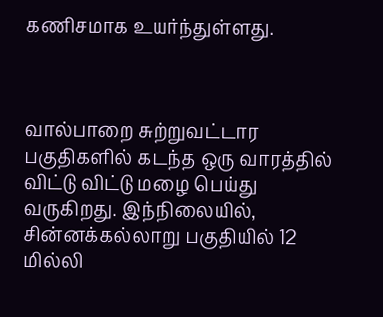கணிசமாக உயர்ந்துள்ளது.



வால்பாறை சுற்றுவட்டார பகுதிகளில் கடந்த ஒரு வாரத்தில் விட்டு விட்டு மழை பெய்து வருகிறது. இந்நிலையில், சின்னக்கல்லாறு பகுதியில் 12 மில்லி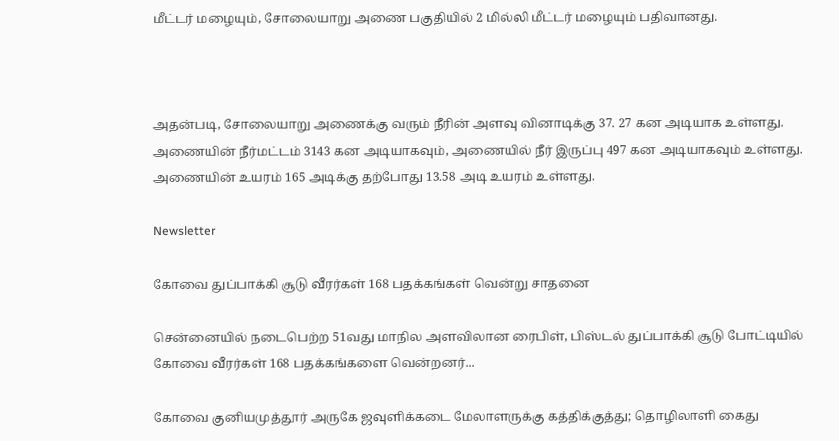மீட்டர் மழையும், சோலையாறு அணை பகுதியில் 2 மில்லி மீட்டர் மழையும் பதிவானது.



அதன்படி, சோலையாறு அணைக்கு வரும் நீரின் அளவு வினாடிக்கு 37. 27 கன அடியாக உள்ளது. அணையின் நீர்மட்டம் 3143 கன அடியாகவும், அணையில் நீர் இருப்பு 497 கன அடியாகவும் உள்ளது. அணையின் உயரம் 165 அடிக்கு தற்போது 13.58 அடி உயரம் உள்ளது.

Newsletter

கோவை துப்பாக்கி சூடு வீரர்கள் 168 பதக்கங்கள் வென்று சாதனை

சென்னையில் நடைபெற்ற 51வது மாநில அளவிலான ரைபிள், பிஸ்டல் துப்பாக்கி சூடு போட்டியில் கோவை வீரர்கள் 168 பதக்கங்களை வென்றனர்...

கோவை குனியமுத்தூர் அருகே ஜவுளிக்கடை மேலாளருக்கு கத்திக்குத்து; தொழிலாளி கைது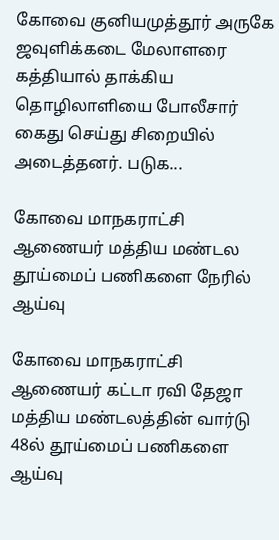கோவை குனியமுத்தூர் அருகே ஜவுளிக்கடை மேலாளரை கத்தியால் தாக்கிய தொழிலாளியை போலீசார் கைது செய்து சிறையில் அடைத்தனர். படுக...

கோவை மாநகராட்சி ஆணையர் மத்திய மண்டல தூய்மைப் பணிகளை நேரில் ஆய்வு

கோவை மாநகராட்சி ஆணையர் கட்டா ரவி தேஜா மத்திய மண்டலத்தின் வார்டு 48ல் தூய்மைப் பணிகளை ஆய்வு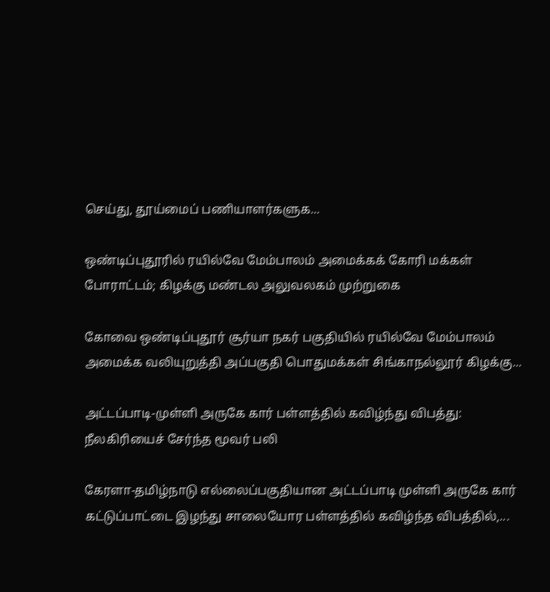செய்து, தூய்மைப் பணியாளர்களுக...

ஒண்டிப்புதூரில் ரயில்வே மேம்பாலம் அமைக்கக் கோரி மக்கள் போராட்டம்; கிழக்கு மண்டல அலுவலகம் முற்றுகை

கோவை ஒண்டிப்புதூர் சூர்யா நகர் பகுதியில் ரயில்வே மேம்பாலம் அமைக்க வலியுறுத்தி அப்பகுதி பொதுமக்கள் சிங்காநல்லூர் கிழக்கு...

அட்டப்பாடி-முள்ளி அருகே கார் பள்ளத்தில் கவிழ்ந்து விபத்து: நீலகிரியைச் சேர்ந்த மூவர் பலி

கேரளா-தமிழ்நாடு எல்லைப்பகுதியான அட்டப்பாடி முள்ளி அருகே கார் கட்டுப்பாட்டை இழந்து சாலையோர பள்ளத்தில் கவிழ்ந்த விபத்தில்,...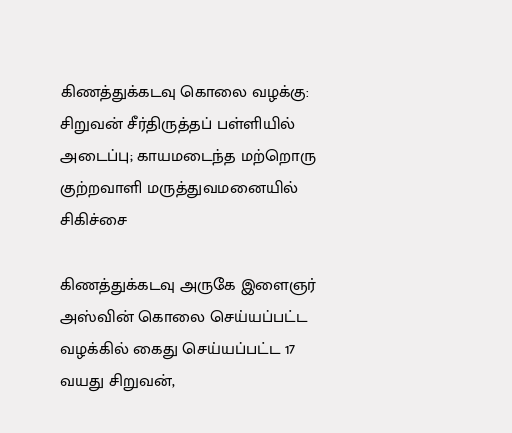கிணத்துக்கடவு கொலை வழக்கு: சிறுவன் சீர்திருத்தப் பள்ளியில் அடைப்பு; காயமடைந்த மற்றொரு குற்றவாளி மருத்துவமனையில் சிகிச்சை

கிணத்துக்கடவு அருகே இளைஞர் அஸ்வின் கொலை செய்யப்பட்ட வழக்கில் கைது செய்யப்பட்ட 17 வயது சிறுவன்,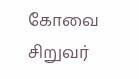கோவை சிறுவர்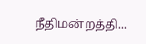நீதிமன்றத்தி...